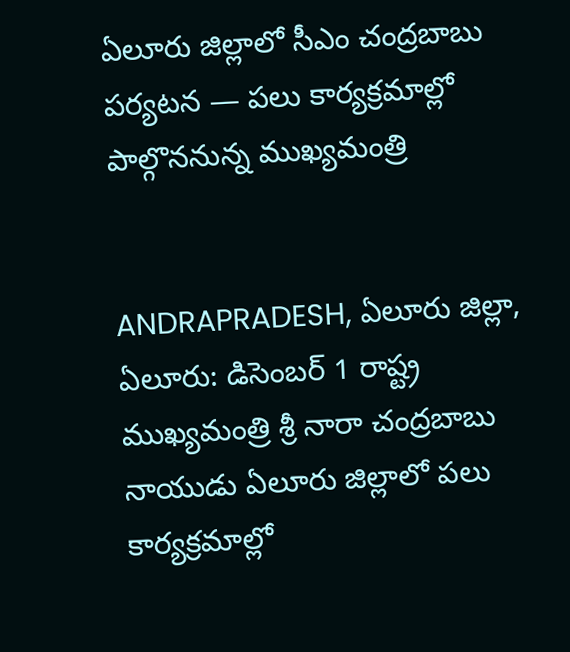ఏలూరు జిల్లాలో సీఎం చంద్రబాబు పర్యటన — పలు కార్యక్రమాల్లో పాల్గొననున్న ముఖ్యమంత్రి


ANDRAPRADESH, ఏలూరు జిల్లా, ఏలూరు: డిసెంబర్ 1 రాష్ట్ర ముఖ్యమంత్రి శ్రీ నారా చంద్రబాబు నాయుడు ఏలూరు జిల్లాలో పలు కార్యక్రమాల్లో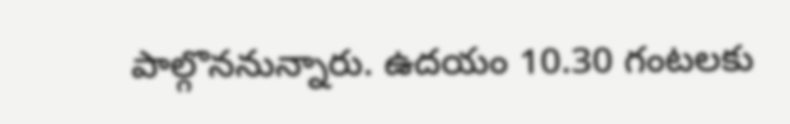పాల్గొననున్నారు. ఉదయం 10.30 గంటలకు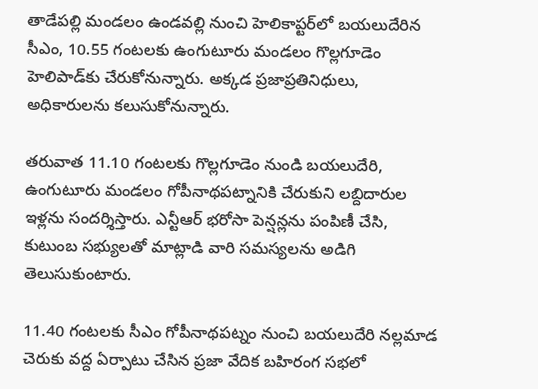తాడేపల్లి మండలం ఉండవల్లి నుంచి హెలికాప్టర్‌లో బయలుదేరిన సీఎం, 10.55 గంటలకు ఉంగుటూరు మండలం గొల్లగూడెం హెలిపాడ్‌కు చేరుకోనున్నారు. అక్కడ ప్రజాప్రతినిధులు, అధికారులను కలుసుకోనున్నారు.

తరువాత 11.10 గంటలకు గొల్లగూడెం నుండి బయలుదేరి, ఉంగుటూరు మండలం గోపీనాథపట్నానికి చేరుకుని లబ్దిదారుల ఇళ్లను సందర్శిస్తారు. ఎన్టీఆర్ భరోసా పెన్షన్లను పంపిణీ చేసి, కుటుంబ సభ్యులతో మాట్లాడి వారి సమస్యలను అడిగి తెలుసుకుంటారు.

11.40 గంటలకు సీఎం గోపీనాథపట్నం నుంచి బయలుదేరి నల్లమాడ చెరుకు వద్ద ఏర్పాటు చేసిన ప్రజా వేదిక బహిరంగ సభలో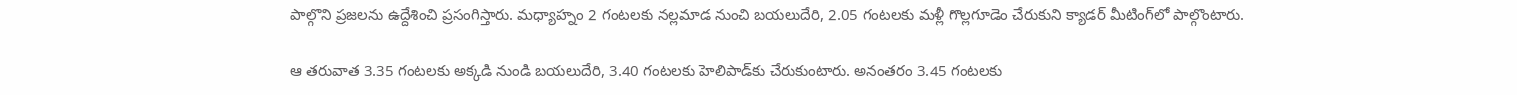పాల్గొని ప్రజలను ఉద్దేశించి ప్రసంగిస్తారు. మధ్యాహ్నం 2 గంటలకు నల్లమాడ నుంచి బయలుదేరి, 2.05 గంటలకు మళ్లీ గొల్లగూడెం చేరుకుని క్యాడర్ మీటింగ్‌లో పాల్గొంటారు.

ఆ తరువాత 3.35 గంటలకు అక్కడి నుండి బయలుదేరి, 3.40 గంటలకు హెలిపాడ్‌కు చేరుకుంటారు. అనంతరం 3.45 గంటలకు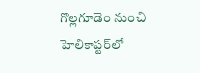గొల్లగూడెం నుంచి హెలికాప్టర్‌లో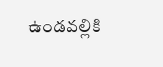ఉండవల్లికి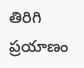తిరిగి ప్రయాణం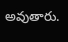అవుతారు.